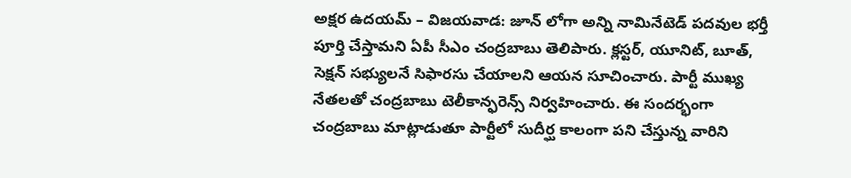అక్షర ఉదయమ్ – విజయవాడ: జూన్ లోగా అన్ని నామినేటెడ్ పదవుల భర్తీ పూర్తి చేస్తామని ఏపీ సీఎం చంద్రబాబు తెలిపారు. క్లస్టర్, యూనిట్, బూత్, సెక్షన్ సభ్యులనే సిఫారసు చేయాలని ఆయన సూచించారు. పార్టీ ముఖ్య నేతలతో చంద్రబాబు టెలీకాన్ఫరెన్స్ నిర్వహించారు. ఈ సందర్భంగా చంద్రబాబు మాట్లాడుతూ పార్టీలో సుదీర్ఘ కాలంగా పని చేస్తున్న వారిని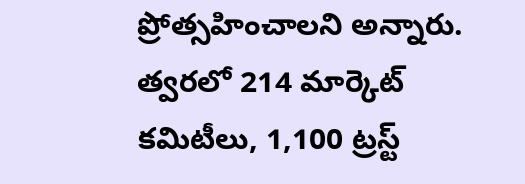ప్రోత్సహించాలని అన్నారు.
త్వరలో 214 మార్కెట్ కమిటీలు, 1,100 ట్రస్ట్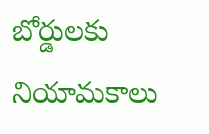బోర్డులకు నియామకాలు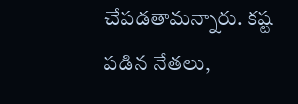చేపడతామన్నారు. కష్ట పడిన నేతలు,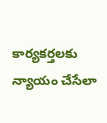కార్యకర్తలకు న్యాయం చేసేలా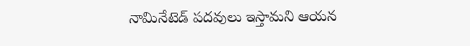నామినేటెడ్ పదవులు ఇస్తామని ఆయన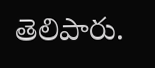తెలిపారు.